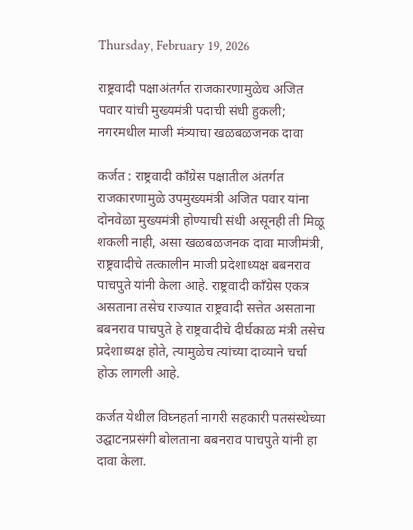Thursday, February 19, 2026

राष्ट्रवादी पक्षाअंतर्गत राजकारणामुळेच अजित पवार यांची मुख्यमंत्री पदाची संधी हुकली; नगरमधील माजी मंत्र्याचा खळबळजनक दावा

कर्जत : राष्ट्रवादी काँग्रेस पक्षातील अंतर्गत राजकारणामुळे उपमुख्यमंत्री अजित पवार यांना दोनवेळा मुख्यमंत्री होण्याची संधी असूनही ती मिळू शकली नाही, असा खळबळजनक दावा माजीमंत्री, राष्ट्रवादीचे तत्कालीन माजी प्रदेशाध्यक्ष बबनराव पाचपुते यांनी केला आहे. राष्ट्रवादी काँग्रेस एकत्र असताना तसेच राज्यात राष्ट्रवादी सत्तेत असताना बबनराव पाचपुते हे राष्ट्रवादीचे दीर्घकाळ मंत्री तसेच प्रदेशाध्यक्ष होते, त्यामुळेच त्यांच्या दाव्याने चर्चा होऊ लागली आहे.

कर्जत येथील विघ्नहर्ता नागरी सहकारी पतसंस्थेच्या उद्घाटनप्रसंगी बोलताना बबनराव पाचपुते यांनी हा दावा केला.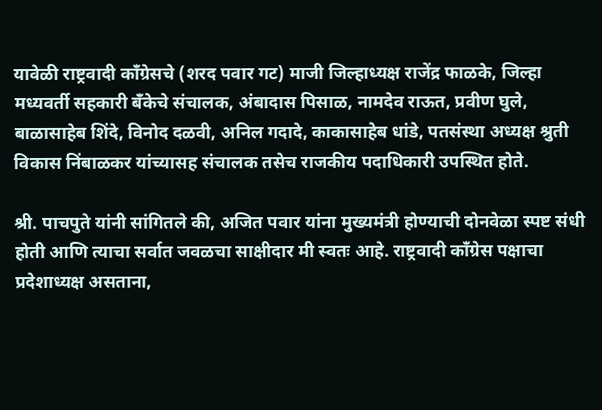यावेळी राष्ट्रवादी काँग्रेसचे (शरद पवार गट) माजी जिल्हाध्यक्ष राजेंद्र फाळके, जिल्हा मध्यवर्ती सहकारी बँकेचे संचालक, अंबादास पिसाळ, नामदेव राऊत, प्रवीण घुले, बाळासाहेब शिंदे, विनोद दळवी, अनिल गदादे, काकासाहेब धांडे, पतसंस्था अध्यक्ष श्रुती विकास निंबाळकर यांच्यासह संचालक तसेच राजकीय पदाधिकारी उपस्थित होते.

श्री. पाचपुते यांनी सांगितले की, अजित पवार यांना मुख्यमंत्री होण्याची दोनवेळा स्पष्ट संधी होती आणि त्याचा सर्वात जवळचा साक्षीदार मी स्वतः आहे. राष्ट्रवादी काँग्रेस पक्षाचा प्रदेशाध्यक्ष असताना,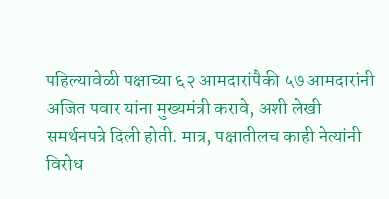पहिल्यावेळी पक्षाच्या ६२ आमदारांपैकी ५७ आमदारांनी अजित पवार यांना मुख्यमंत्री करावे, अशी लेखी समर्थनपत्रे दिली होती. मात्र, पक्षातीलच काही नेत्यांनी विरोध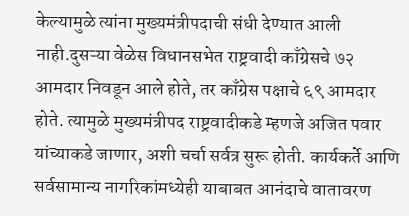केल्यामुळे त्यांना मुख्यमंत्रीपदाची संधी देण्यात आली नाही.दुसऱ्या वेळेस विधानसभेत राष्ट्रवादी काँग्रेसचे ७२ आमदार निवडून आले होते, तर काँग्रेस पक्षाचे ६९ आमदार होते. त्यामुळे मुख्यमंत्रीपद राष्ट्रवादीकडे म्हणजे अजित पवार यांच्याकडे जाणार, अशी चर्चा सर्वत्र सुरू होती. कार्यकर्ते आणि सर्वसामान्य नागरिकांमध्येही याबाबत आनंदाचे वातावरण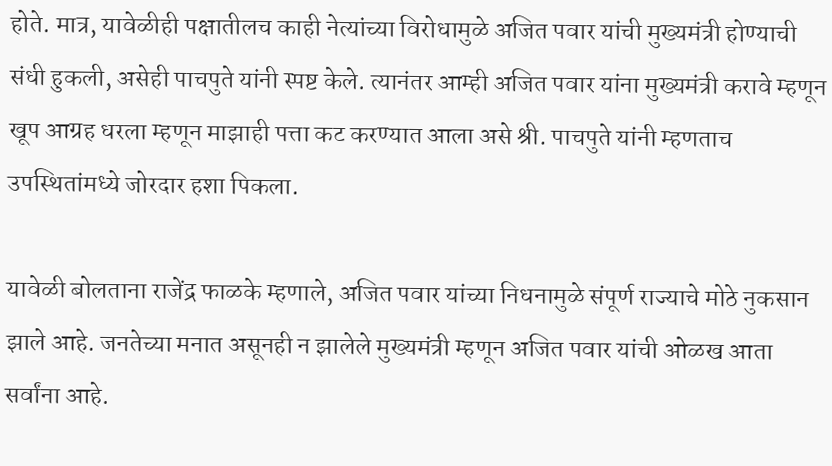होते. मात्र, यावेळीही पक्षातीलच काही नेत्यांच्या विरोधामुळे अजित पवार यांची मुख्यमंत्री होण्याची संधी हुकली, असेही पाचपुते यांनी स्पष्ट केले. त्यानंतर आम्ही अजित पवार यांना मुख्यमंत्री करावे म्हणून खूप आग्रह धरला म्हणून माझाही पत्ता कट करण्यात आला असे श्री. पाचपुते यांनी म्हणताच उपस्थितांमध्ये जोरदार हशा पिकला.

यावेळी बोलताना राजेंद्र फाळके म्हणाले, अजित पवार यांच्या निधनामुळे संपूर्ण राज्याचे मोठे नुकसान झाले आहे. जनतेच्या मनात असूनही न झालेले मुख्यमंत्री म्हणून अजित पवार यांची ओळख आता सर्वांना आहे.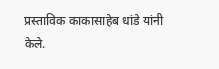प्रस्ताविक काकासाहेब धांडे यांनी केले.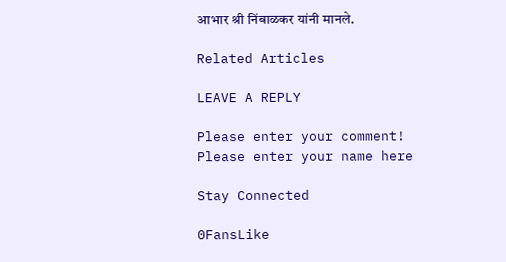आभार श्री निंबाळकर यांनी मानले.

Related Articles

LEAVE A REPLY

Please enter your comment!
Please enter your name here

Stay Connected

0FansLike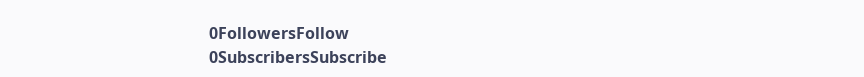0FollowersFollow
0SubscribersSubscribe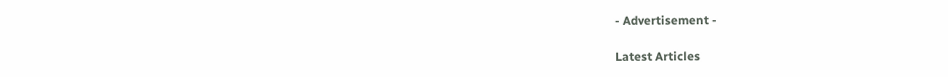- Advertisement -

Latest Articles